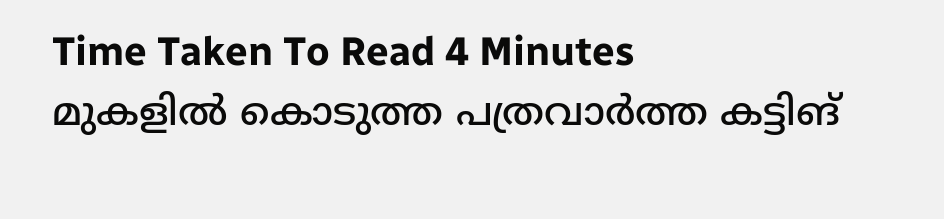Time Taken To Read 4 Minutes
മുകളിൽ കൊടുത്ത പത്രവാർത്ത കട്ടിങ്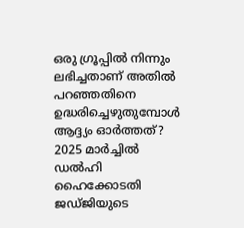ഒരു ഗ്രൂപ്പിൽ നിന്നും ലഭിച്ചതാണ് അതിൽ പറഞ്ഞതിനെ ഉദ്ധരിച്ചെഴുതുമ്പോൾ ആദ്ദ്യം ഓർത്തത്?
2025 മാർച്ചിൽ ഡൽഹി ഹൈക്കോടതി ജഡ്ജിയുടെ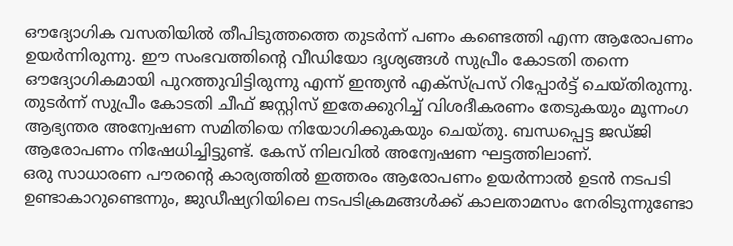ഔദ്യോഗിക വസതിയിൽ തീപിടുത്തത്തെ തുടർന്ന് പണം കണ്ടെത്തി എന്ന ആരോപണം ഉയർന്നിരുന്നു. ഈ സംഭവത്തിന്റെ വീഡിയോ ദൃശ്യങ്ങൾ സുപ്രീം കോടതി തന്നെ ഔദ്യോഗികമായി പുറത്തുവിട്ടിരുന്നു എന്ന് ഇന്ത്യൻ എക്സ്പ്രസ് റിപ്പോർട്ട് ചെയ്തിരുന്നു.
തുടർന്ന് സുപ്രീം കോടതി ചീഫ് ജസ്റ്റിസ് ഇതേക്കുറിച്ച് വിശദീകരണം തേടുകയും മൂന്നംഗ ആഭ്യന്തര അന്വേഷണ സമിതിയെ നിയോഗിക്കുകയും ചെയ്തു. ബന്ധപ്പെട്ട ജഡ്ജി ആരോപണം നിഷേധിച്ചിട്ടുണ്ട്. കേസ് നിലവിൽ അന്വേഷണ ഘട്ടത്തിലാണ്.
ഒരു സാധാരണ പൗരന്റെ കാര്യത്തിൽ ഇത്തരം ആരോപണം ഉയർന്നാൽ ഉടൻ നടപടി ഉണ്ടാകാറുണ്ടെന്നും, ജുഡീഷ്യറിയിലെ നടപടിക്രമങ്ങൾക്ക് കാലതാമസം നേരിടുന്നുണ്ടോ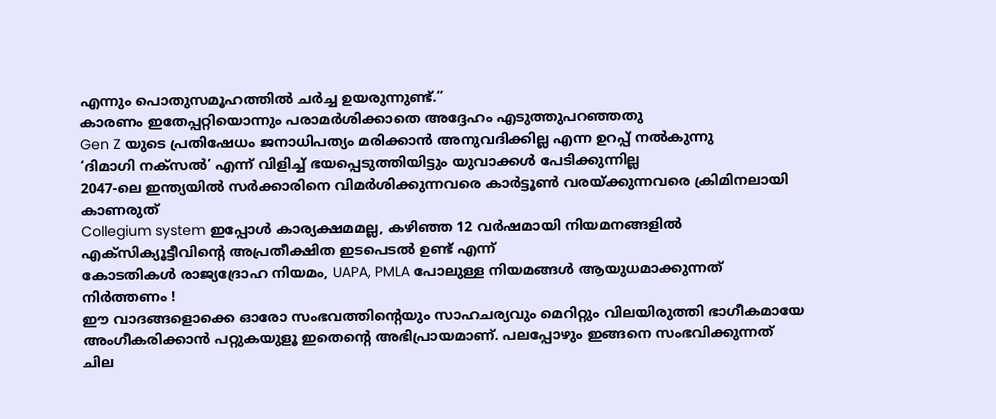എന്നും പൊതുസമൂഹത്തിൽ ചർച്ച ഉയരുന്നുണ്ട്.”
കാരണം ഇതേപ്പറ്റിയൊന്നും പരാമർശിക്കാതെ അദ്ദേഹം എടുത്തുപറഞ്ഞതു
Gen Z യുടെ പ്രതിഷേധം ജനാധിപത്യം മരിക്കാൻ അനുവദിക്കില്ല എന്ന ഉറപ്പ് നൽകുന്നു
‘ദിമാഗി നക്സൽ’ എന്ന് വിളിച്ച് ഭയപ്പെടുത്തിയിട്ടും യുവാക്കൾ പേടിക്കുന്നില്ല
2047-ലെ ഇന്ത്യയിൽ സർക്കാരിനെ വിമർശിക്കുന്നവരെ കാർട്ടൂൺ വരയ്ക്കുന്നവരെ ക്രിമിനലായി കാണരുത്
Collegium system ഇപ്പോൾ കാര്യക്ഷമമല്ല, കഴിഞ്ഞ 12 വർഷമായി നിയമനങ്ങളിൽ എക്സിക്യൂട്ടീവിന്റെ അപ്രതീക്ഷിത ഇടപെടൽ ഉണ്ട് എന്ന്
കോടതികൾ രാജ്യദ്രോഹ നിയമം, UAPA, PMLA പോലുള്ള നിയമങ്ങൾ ആയുധമാക്കുന്നത് നിർത്തണം !
ഈ വാദങ്ങളൊക്കെ ഓരോ സംഭവത്തിന്റെയും സാഹചര്യവും മെറിറ്റും വിലയിരുത്തി ഭാഗീകമായേ അംഗീകരിക്കാൻ പറ്റുകയുളൂ ഇതെന്റെ അഭിപ്രായമാണ്. പലപ്പോഴും ഇങ്ങനെ സംഭവിക്കുന്നത് ചില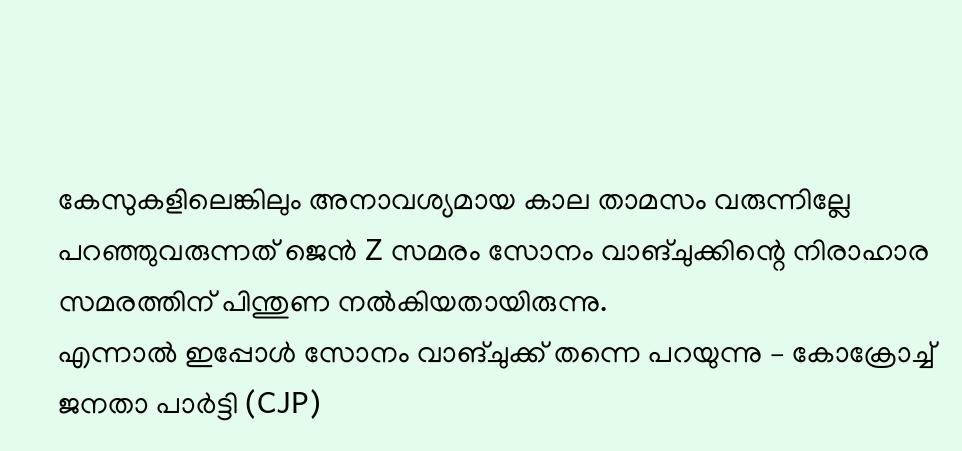കേസുകളിലെങ്കിലും അനാവശ്യമായ കാല താമസം വരുന്നില്ലേ
പറഞ്ഞുവരുന്നത് ജെൻ Z സമരം സോനം വാങ്ചുക്കിന്റെ നിരാഹാര സമരത്തിന് പിന്തുണ നൽകിയതായിരുന്നു.
എന്നാൽ ഇപ്പോൾ സോനം വാങ്ചുക്ക് തന്നെ പറയുന്നു – കോക്രോച്ച് ജനതാ പാർട്ടി (CJP)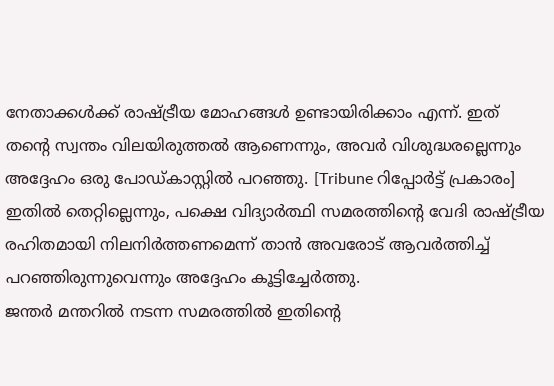നേതാക്കൾക്ക് രാഷ്ട്രീയ മോഹങ്ങൾ ഉണ്ടായിരിക്കാം എന്ന്. ഇത് തന്റെ സ്വന്തം വിലയിരുത്തൽ ആണെന്നും, അവർ വിശുദ്ധരല്ലെന്നും അദ്ദേഹം ഒരു പോഡ്കാസ്റ്റിൽ പറഞ്ഞു. [Tribune റിപ്പോർട്ട് പ്രകാരം]
ഇതിൽ തെറ്റില്ലെന്നും, പക്ഷെ വിദ്യാർത്ഥി സമരത്തിന്റെ വേദി രാഷ്ട്രീയ രഹിതമായി നിലനിർത്തണമെന്ന് താൻ അവരോട് ആവർത്തിച്ച് പറഞ്ഞിരുന്നുവെന്നും അദ്ദേഹം കൂട്ടിച്ചേർത്തു.
ജന്തർ മന്തറിൽ നടന്ന സമരത്തിൽ ഇതിന്റെ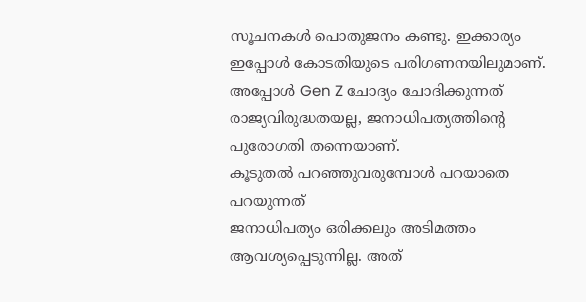സൂചനകൾ പൊതുജനം കണ്ടു. ഇക്കാര്യം ഇപ്പോൾ കോടതിയുടെ പരിഗണനയിലുമാണ്.
അപ്പോൾ Gen Z ചോദ്യം ചോദിക്കുന്നത് രാജ്യവിരുദ്ധതയല്ല, ജനാധിപത്യത്തിന്റെ പുരോഗതി തന്നെയാണ്.
കൂടുതൽ പറഞ്ഞുവരുമ്പോൾ പറയാതെ പറയുന്നത്
ജനാധിപത്യം ഒരിക്കലും അടിമത്തം ആവശ്യപ്പെടുന്നില്ല. അത്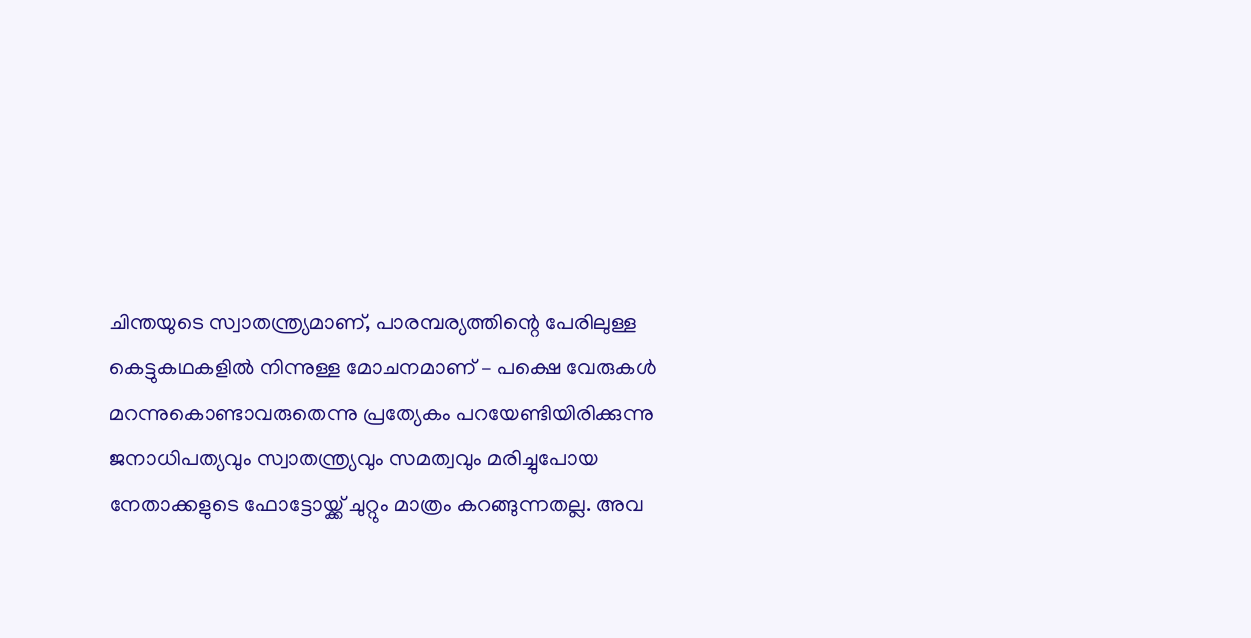ചിന്തയുടെ സ്വാതന്ത്ര്യമാണ്, പാരമ്പര്യത്തിന്റെ പേരിലുള്ള കെട്ടുകഥകളിൽ നിന്നുള്ള മോചനമാണ് – പക്ഷെ വേരുകൾ മറന്നുകൊണ്ടാവരുതെന്നു പ്രത്യേകം പറയേണ്ടിയിരിക്കുന്നു
ജനാധിപത്യവും സ്വാതന്ത്ര്യവും സമത്വവും മരിച്ചുപോയ നേതാക്കളുടെ ഫോട്ടോയ്ക്ക് ചുറ്റും മാത്രം കറങ്ങുന്നതല്ല. അവ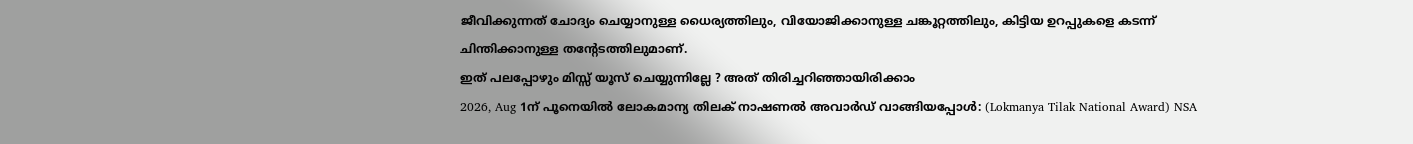ജീവിക്കുന്നത് ചോദ്യം ചെയ്യാനുള്ള ധൈര്യത്തിലും, വിയോജിക്കാനുള്ള ചങ്കൂറ്റത്തിലും, കിട്ടിയ ഉറപ്പുകളെ കടന്ന് ചിന്തിക്കാനുള്ള തന്റേടത്തിലുമാണ്.
ഇത് പലപ്പോഴും മിസ്സ് യൂസ് ചെയ്യുന്നില്ലേ ? അത് തിരിച്ചറിഞ്ഞായിരിക്കാം
2026, Aug 1ന് പൂനെയിൽ ലോകമാന്യ തിലക് നാഷണൽ അവാർഡ് വാങ്ങിയപ്പോൾ: (Lokmanya Tilak National Award) NSA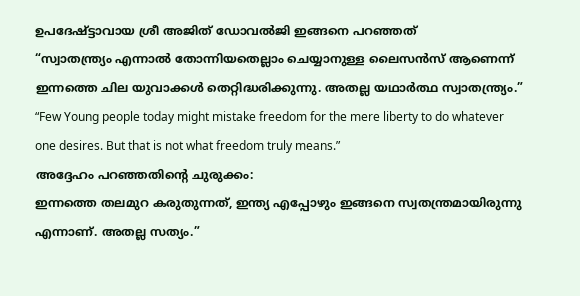ഉപദേഷ്ട്ടാവായ ശ്രീ അജിത് ഡോവൽജി ഇങ്ങനെ പറഞ്ഞത്
“സ്വാതന്ത്ര്യം എന്നാൽ തോന്നിയതെല്ലാം ചെയ്യാനുള്ള ലൈസൻസ് ആണെന്ന് ഇന്നത്തെ ചില യുവാക്കൾ തെറ്റിദ്ധരിക്കുന്നു. അതല്ല യഥാർത്ഥ സ്വാതന്ത്ര്യം.”
“Few Young people today might mistake freedom for the mere liberty to do whatever one desires. But that is not what freedom truly means.”
അദ്ദേഹം പറഞ്ഞതിന്റെ ചുരുക്കം:
ഇന്നത്തെ തലമുറ കരുതുന്നത്, ഇന്ത്യ എപ്പോഴും ഇങ്ങനെ സ്വതന്ത്രമായിരുന്നു എന്നാണ്. അതല്ല സത്യം.”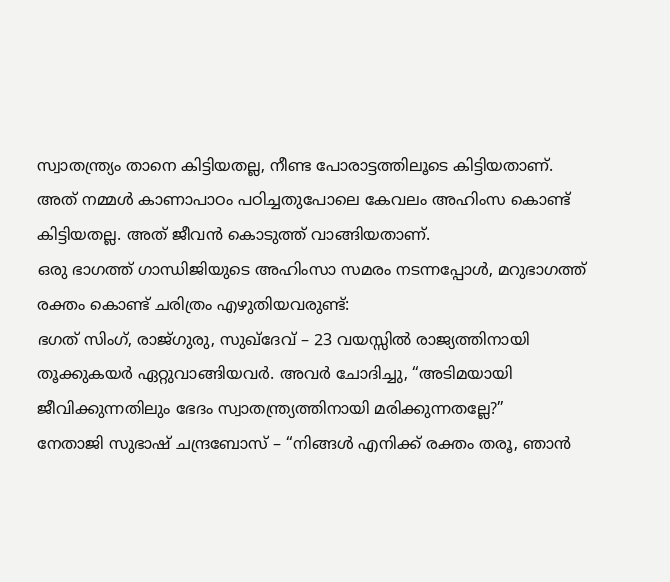സ്വാതന്ത്ര്യം താനെ കിട്ടിയതല്ല, നീണ്ട പോരാട്ടത്തിലൂടെ കിട്ടിയതാണ്.
അത് നമ്മൾ കാണാപാഠം പഠിച്ചതുപോലെ കേവലം അഹിംസ കൊണ്ട് കിട്ടിയതല്ല. അത് ജീവൻ കൊടുത്ത് വാങ്ങിയതാണ്.
ഒരു ഭാഗത്ത് ഗാന്ധിജിയുടെ അഹിംസാ സമരം നടന്നപ്പോൾ, മറുഭാഗത്ത് രക്തം കൊണ്ട് ചരിത്രം എഴുതിയവരുണ്ട്:
ഭഗത് സിംഗ്, രാജ്ഗുരു, സുഖ്ദേവ് – 23 വയസ്സിൽ രാജ്യത്തിനായി തൂക്കുകയർ ഏറ്റുവാങ്ങിയവർ. അവർ ചോദിച്ചു, “അടിമയായി ജീവിക്കുന്നതിലും ഭേദം സ്വാതന്ത്ര്യത്തിനായി മരിക്കുന്നതല്ലേ?”
നേതാജി സുഭാഷ് ചന്ദ്രബോസ് – “നിങ്ങൾ എനിക്ക് രക്തം തരൂ, ഞാൻ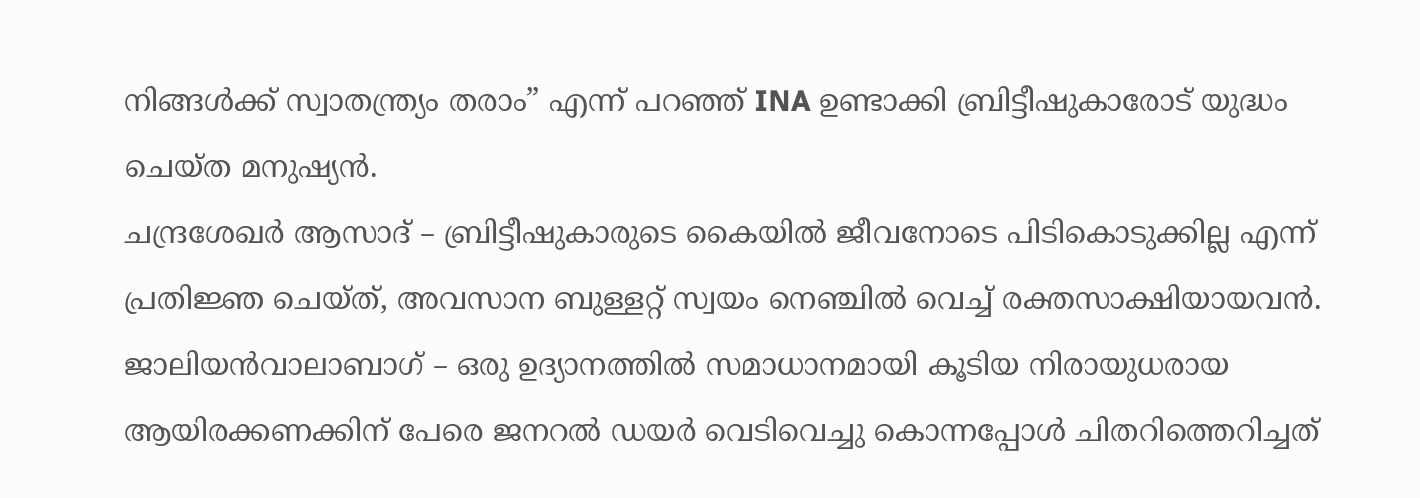നിങ്ങൾക്ക് സ്വാതന്ത്ര്യം തരാം” എന്ന് പറഞ്ഞ് INA ഉണ്ടാക്കി ബ്രിട്ടീഷുകാരോട് യുദ്ധം ചെയ്ത മനുഷ്യൻ.
ചന്ദ്രശേഖർ ആസാദ് – ബ്രിട്ടീഷുകാരുടെ കൈയിൽ ജീവനോടെ പിടികൊടുക്കില്ല എന്ന് പ്രതിജ്ഞ ചെയ്ത്, അവസാന ബുള്ളറ്റ് സ്വയം നെഞ്ചിൽ വെച്ച് രക്തസാക്ഷിയായവൻ.
ജാലിയൻവാലാബാഗ് – ഒരു ഉദ്യാനത്തിൽ സമാധാനമായി കൂടിയ നിരായുധരായ ആയിരക്കണക്കിന് പേരെ ജനറൽ ഡയർ വെടിവെച്ചു കൊന്നപ്പോൾ ചിതറിത്തെറിച്ചത്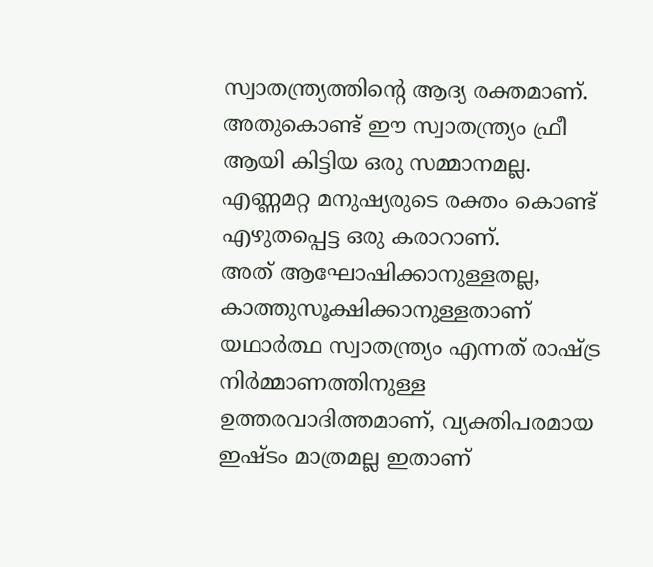സ്വാതന്ത്ര്യത്തിന്റെ ആദ്യ രക്തമാണ്.
അതുകൊണ്ട് ഈ സ്വാതന്ത്ര്യം ഫ്രീ ആയി കിട്ടിയ ഒരു സമ്മാനമല്ല. എണ്ണമറ്റ മനുഷ്യരുടെ രക്തം കൊണ്ട് എഴുതപ്പെട്ട ഒരു കരാറാണ്.
അത് ആഘോഷിക്കാനുള്ളതല്ല, കാത്തുസൂക്ഷിക്കാനുള്ളതാണ്
യഥാർത്ഥ സ്വാതന്ത്ര്യം എന്നത് രാഷ്ട്ര നിർമ്മാണത്തിനുള്ള ഉത്തരവാദിത്തമാണ്, വ്യക്തിപരമായ ഇഷ്ടം മാത്രമല്ല ഇതാണ്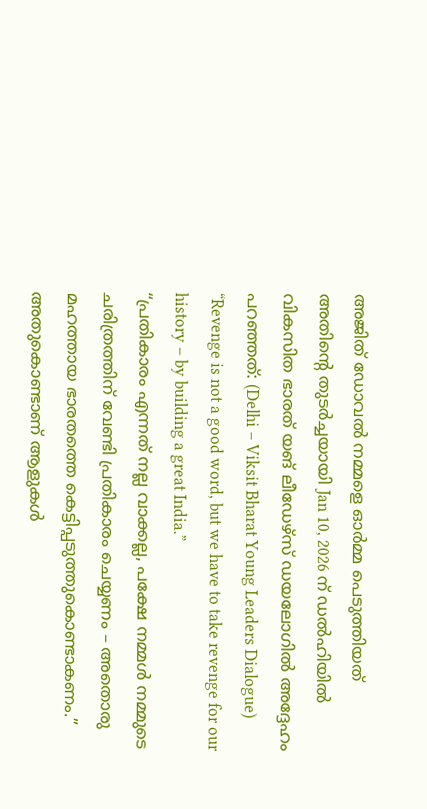അജിത് ഡോവൽ നമ്മളെ ഓർമ്മ പെടുത്തിയത്
അതിന്റെ തുടർച്ചയായി Jan 10, 2026 ന് ഡൽഹിയിൽ വികസിത ഭാരത് യങ് ലീഡേഴ്സ് ഡയലോഗിൽ അദ്ദേഹം പറഞ്ഞത്: (Delhi – Viksit Bharat Young Leaders Dialogue)
“Revenge is not a good word, but we have to take revenge for our history – by building a great India.”
“പ്രതികാരം എന്നത് നല്ല വാക്കല്ല, പക്ഷേ നമ്മൾ നമ്മുടെ ചരിത്രത്തിന് വേണ്ടി പ്രതികാരം ചെയ്യണം – അതൊരു മഹത്തായ ഭാരതത്തെ കെട്ടിപ്പടുത്തുകൊണ്ടാകണം.”
അതുകൊണ്ടാണ് ആളുകൾ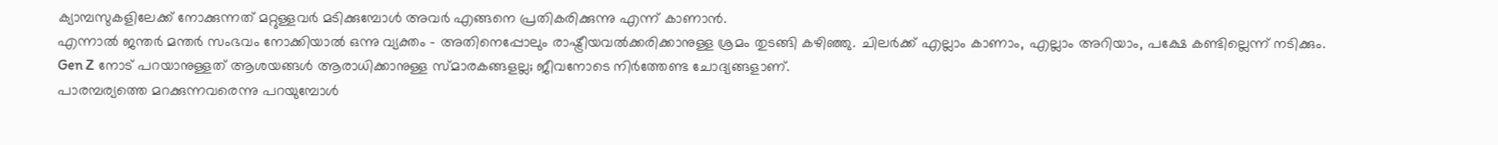ക്യാമ്പസുകളിലേക്ക് നോക്കുന്നത് മറ്റുള്ളവർ മടിക്കുമ്പോൾ അവർ എങ്ങനെ പ്രതികരിക്കുന്നു എന്ന് കാണാൻ.
എന്നാൽ ജന്തർ മന്തർ സംഭവം നോക്കിയാൽ ഒന്നു വ്യക്തം – അതിനെപ്പോലും രാഷ്ട്രീയവൽക്കരിക്കാനുള്ള ശ്രമം തുടങ്ങി കഴിഞ്ഞു. ചിലർക്ക് എല്ലാം കാണാം, എല്ലാം അറിയാം, പക്ഷേ കണ്ടില്ലെന്ന് നടിക്കും.
Gen Z നോട് പറയാനുള്ളത് ആശയങ്ങൾ ആരാധിക്കാനുള്ള സ്മാരകങ്ങളല്ല; ജീവനോടെ നിർത്തേണ്ട ചോദ്യങ്ങളാണ്.
പാരമ്പര്യത്തെ മറക്കുന്നവരെന്നു പറയുമ്പോൾ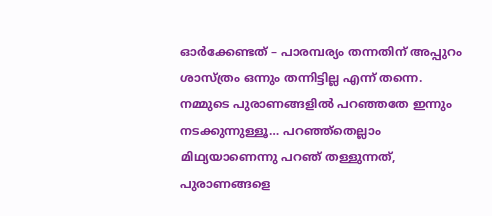ഓർക്കേണ്ടത് – പാരമ്പര്യം തന്നതിന് അപ്പുറം ശാസ്ത്രം ഒന്നും തന്നിട്ടില്ല എന്ന് തന്നെ. നമ്മുടെ പുരാണങ്ങളിൽ പറഞ്ഞതേ ഇന്നും നടക്കുന്നുള്ളൂ… പറഞ്ഞ്തെല്ലാം മിഥ്യയാണെന്നു പറഞ് തള്ളുന്നത്, പുരാണങ്ങളെ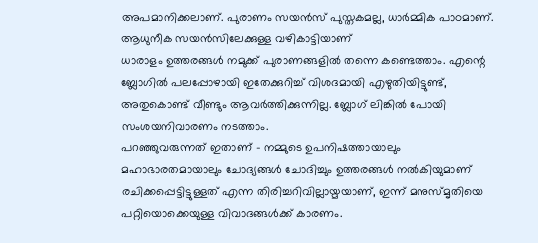അപമാനിക്കലാണ്. പുരാണം സയൻസ് പുസ്തകമല്ല, ധാർമ്മിക പാഠമാണ്. ആധുനീക സയൻസിലേക്കുള്ള വഴികാട്ടിയാണ്
ധാരാളം ഉത്തരങ്ങൾ നമുക്ക് പുരാണങ്ങളിൽ തന്നെ കണ്ടെത്താം. എന്റെ ബ്ലോഗിൽ പലപ്പോഴായി ഇതേക്കുറിച്ച് വിശദമായി എഴുതിയിട്ടുണ്ട്, അതുകൊണ്ട് വീണ്ടും ആവർത്തിക്കുന്നില്ല. ബ്ലോഗ് ലിങ്കിൽ പോയി സംശയനിവാരണം നടത്താം.
പറഞ്ഞുവരുന്നത് ഇതാണ് – നമ്മുടെ ഉപനിഷത്തായാലും മഹാഭാരതമായാലും ചോദ്യങ്ങൾ ചോദിച്ചും ഉത്തരങ്ങൾ നൽകിയുമാണ് രചിക്കപ്പെട്ടിട്ടുള്ളത് എന്ന തിരിച്ചറിവില്ലായ്മയാണ്, ഇന്ന് മനുസ്മൃതിയെ പറ്റിയൊക്കെയുള്ള വിവാദങ്ങൾക്ക് കാരണം.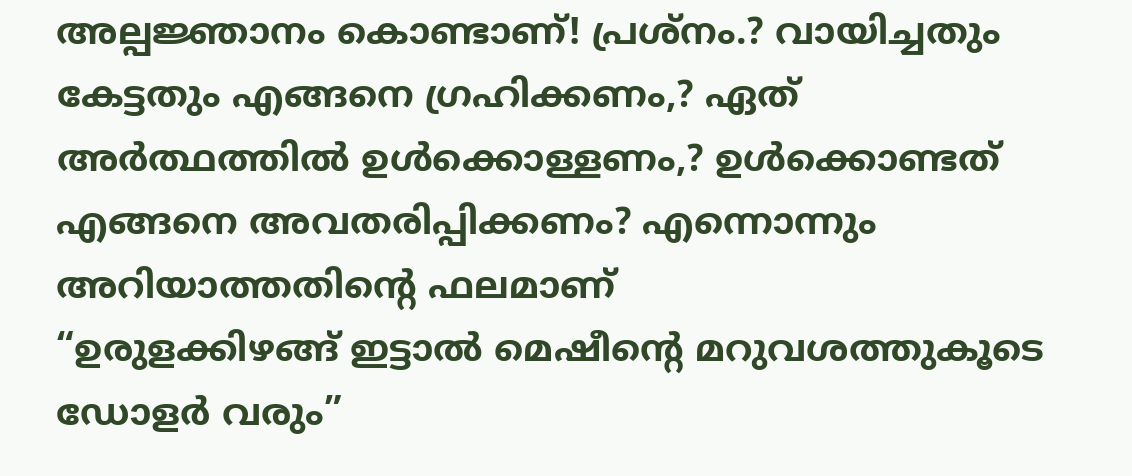അല്പജ്ഞാനം കൊണ്ടാണ്! പ്രശ്നം.? വായിച്ചതും കേട്ടതും എങ്ങനെ ഗ്രഹിക്കണം,? ഏത് അർത്ഥത്തിൽ ഉൾക്കൊള്ളണം,? ഉൾക്കൊണ്ടത് എങ്ങനെ അവതരിപ്പിക്കണം? എന്നൊന്നും അറിയാത്തതിന്റെ ഫലമാണ്
“ഉരുളക്കിഴങ്ങ് ഇട്ടാൽ മെഷീന്റെ മറുവശത്തുകൂടെ ഡോളർ വരും”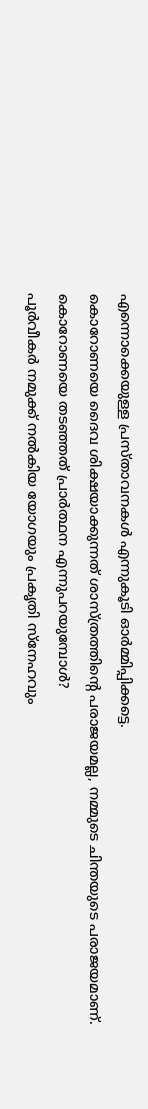എന്നൊക്കെയുള്ള പ്രസ്താവനകൾ എന്നുകൂടി ഓർമ്മിപ്പിക്കട്ടെ.
കൊറോണയെ ദൈവ ശിക്ഷയാക്കുന്നത് ശാസ്ത്രത്തിന്റെ പരാജയമല്ല, നമ്മുടെ ചിന്തയുടെ പരാജയമാണ്. കൊറോണയെ തടഞ്ഞത് പ്രാർത്ഥന എന്നുപറയുമ്പോൾ?
പൂർവീകർ നമുക്ക് നൽകിയ യോഗയും പ്രകൃതി സ്നേഹവും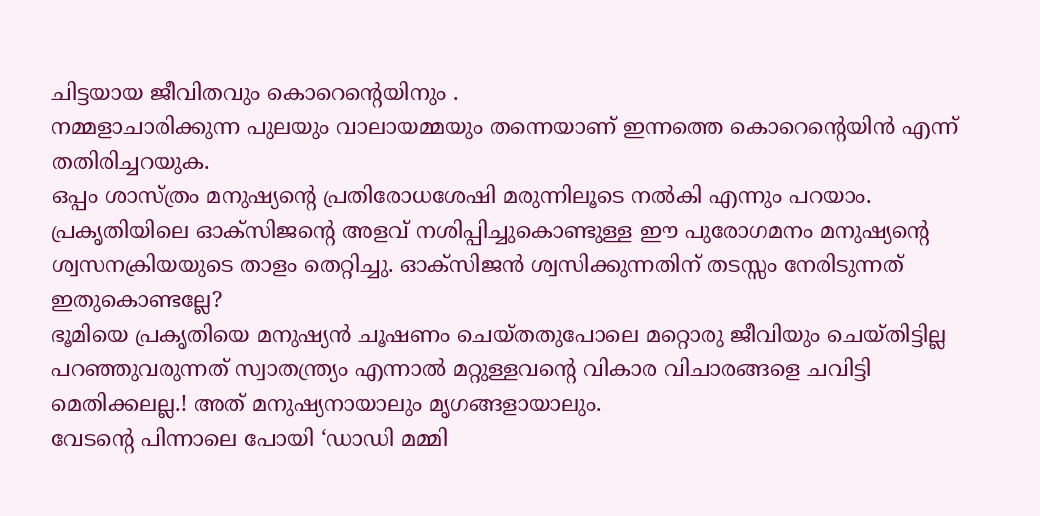ചിട്ടയായ ജീവിതവും കൊറെന്റെയിനും .
നമ്മളാചാരിക്കുന്ന പുലയും വാലായമ്മയും തന്നെയാണ് ഇന്നത്തെ കൊറെന്റെയിൻ എന്ന് തതിരിച്ചറയുക.
ഒപ്പം ശാസ്ത്രം മനുഷ്യന്റെ പ്രതിരോധശേഷി മരുന്നിലൂടെ നൽകി എന്നും പറയാം.
പ്രകൃതിയിലെ ഓക്സിജന്റെ അളവ് നശിപ്പിച്ചുകൊണ്ടുള്ള ഈ പുരോഗമനം മനുഷ്യന്റെ ശ്വസനക്രിയയുടെ താളം തെറ്റിച്ചു. ഓക്സിജൻ ശ്വസിക്കുന്നതിന് തടസ്സം നേരിടുന്നത് ഇതുകൊണ്ടല്ലേ?
ഭൂമിയെ പ്രകൃതിയെ മനുഷ്യൻ ചൂഷണം ചെയ്തതുപോലെ മറ്റൊരു ജീവിയും ചെയ്തിട്ടില്ല
പറഞ്ഞുവരുന്നത് സ്വാതന്ത്ര്യം എന്നാൽ മറ്റുള്ളവന്റെ വികാര വിചാരങ്ങളെ ചവിട്ടി മെതിക്കലല്ല.! അത് മനുഷ്യനായാലും മൃഗങ്ങളായാലും.
വേടന്റെ പിന്നാലെ പോയി ‘ഡാഡി മമ്മി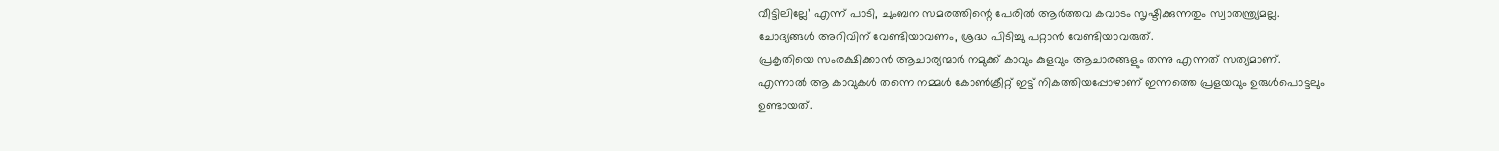വീട്ടിലില്ലേ’ എന്ന് പാടി, ചുംബന സമരത്തിന്റെ പേരിൽ ആർത്തവ കവാടം സൃഷ്ടിക്കുന്നതും സ്വാതന്ത്ര്യമല്ല.
ചോദ്യങ്ങൾ അറിവിന് വേണ്ടിയാവണം, ശ്രദ്ധ പിടിച്ചു പറ്റാൻ വേണ്ടിയാവരുത്.
പ്രകൃതിയെ സംരക്ഷിക്കാൻ ആചാര്യന്മാർ നമുക്ക് കാവും കുളവും ആചാരങ്ങളും തന്നു എന്നത് സത്യമാണ്.
എന്നാൽ ആ കാവുകൾ തന്നെ നമ്മൾ കോൺക്രീറ്റ് ഇട്ട് നികത്തിയപ്പോഴാണ് ഇന്നത്തെ പ്രളയവും ഉരുൾപൊട്ടലും ഉണ്ടായത്.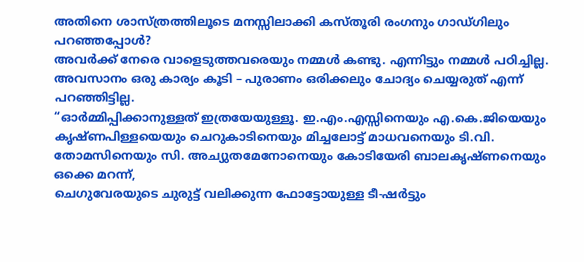അതിനെ ശാസ്ത്രത്തിലൂടെ മനസ്സിലാക്കി കസ്തൂരി രംഗനും ഗാഡ്ഗിലും പറഞ്ഞപ്പോൾ?
അവർക്ക് നേരെ വാളെടുത്തവരെയും നമ്മൾ കണ്ടു. എന്നിട്ടും നമ്മൾ പഠിച്ചില്ല.
അവസാനം ഒരു കാര്യം കൂടി – പുരാണം ഒരിക്കലും ചോദ്യം ചെയ്യരുത് എന്ന് പറഞ്ഞിട്ടില്ല.
“ഓർമ്മിപ്പിക്കാനുള്ളത് ഇത്രയേയുള്ളൂ. ഇ.എം.എസ്സിനെയും എ.കെ.ജിയെയും കൃഷ്ണപിള്ളയെയും ചെറുകാടിനെയും മിച്ചലോട്ട് മാധവനെയും ടി.വി. തോമസിനെയും സി. അച്യുതമേനോനെയും കോടിയേരി ബാലകൃഷ്ണനെയും ഒക്കെ മറന്ന്,
ചെഗുവേരയുടെ ചുരുട്ട് വലിക്കുന്ന ഫോട്ടോയുള്ള ടീ-ഷർട്ടും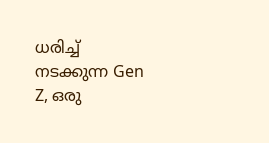ധരിച്ച് നടക്കുന്ന Gen Z, ഒരു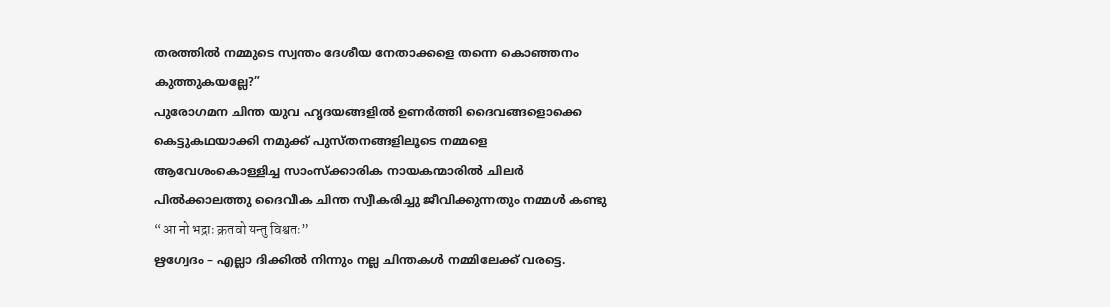തരത്തിൽ നമ്മുടെ സ്വന്തം ദേശീയ നേതാക്കളെ തന്നെ കൊഞ്ഞനം കുത്തുകയല്ലേ?”
പുരോഗമന ചിന്ത യുവ ഹൃദയങ്ങളിൽ ഉണർത്തി ദൈവങ്ങളൊക്കെ കെട്ടുകഥയാക്കി നമുക്ക് പുസ്തനങ്ങളിലൂടെ നമ്മളെ ആവേശംകൊള്ളിച്ച സാംസ്ക്കാരിക നായകന്മാരിൽ ചിലർ പിൽക്കാലത്തു ദൈവീക ചിന്ത സ്വീകരിച്ചു ജീവിക്കുന്നതും നമ്മൾ കണ്ടു
“आ नो भद्राः क्रतवो यन्तु विश्वतः”
ഋഗ്വേദം – എല്ലാ ദിക്കിൽ നിന്നും നല്ല ചിന്തകൾ നമ്മിലേക്ക് വരട്ടെ.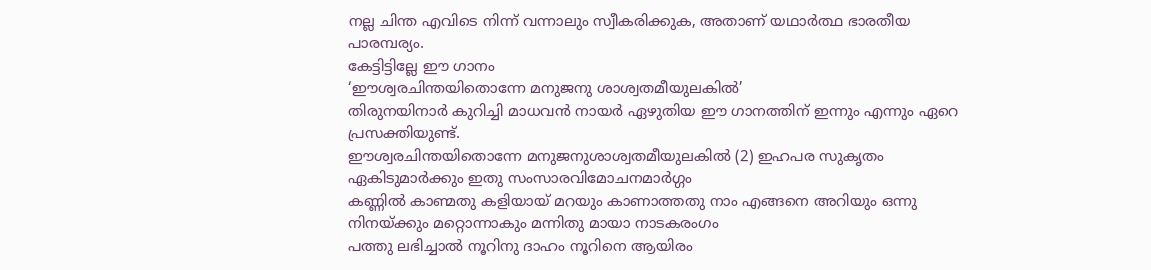നല്ല ചിന്ത എവിടെ നിന്ന് വന്നാലും സ്വീകരിക്കുക, അതാണ് യഥാർത്ഥ ഭാരതീയ പാരമ്പര്യം.
കേട്ടിട്ടില്ലേ ഈ ഗാനം
‘ഈശ്വരചിന്തയിതൊന്നേ മനുജനു ശാശ്വതമീയുലകിൽ’
തിരുനയിനാർ കുറിച്ചി മാധവൻ നായർ ഏഴുതിയ ഈ ഗാനത്തിന് ഇന്നും എന്നും ഏറെ പ്രസക്തിയുണ്ട്.
ഈശ്വരചിന്തയിതൊന്നേ മനുജനുശാശ്വതമീയുലകിൽ (2) ഇഹപര സുകൃതം ഏകിടുമാർക്കും ഇതു സംസാരവിമോചനമാർഗ്ഗം
കണ്ണിൽ കാണ്മതു കളിയായ് മറയും കാണാത്തതു നാം എങ്ങനെ അറിയും ഒന്നു നിനയ്ക്കും മറ്റൊന്നാകും മന്നിതു മായാ നാടകരംഗം
പത്തു ലഭിച്ചാൽ നൂറിനു ദാഹം നൂറിനെ ആയിരം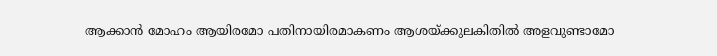ആക്കാൻ മോഹം ആയിരമോ പതിനായിരമാകണം ആശയ്ക്കുലകിതിൽ അളവുണ്ടാമോ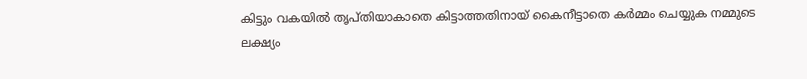കിട്ടും വകയിൽ തൃപ്തിയാകാതെ കിട്ടാത്തതിനായ് കൈനീട്ടാതെ കർമ്മം ചെയ്യുക നമ്മുടെ ലക്ഷ്യം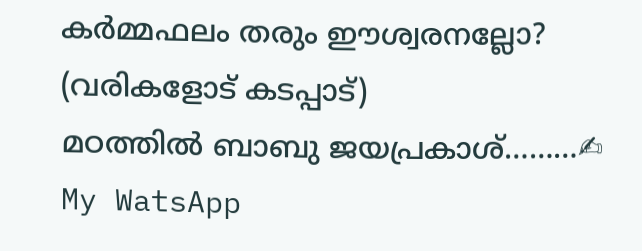കർമ്മഫലം തരും ഈശ്വരനല്ലോ? (വരികളോട് കടപ്പാട്)
മഠത്തിൽ ബാബു ജയപ്രകാശ്………✍ My WatsApp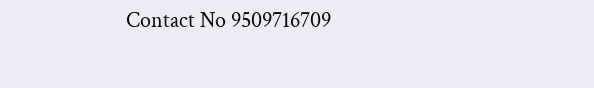Contact No 9509716709